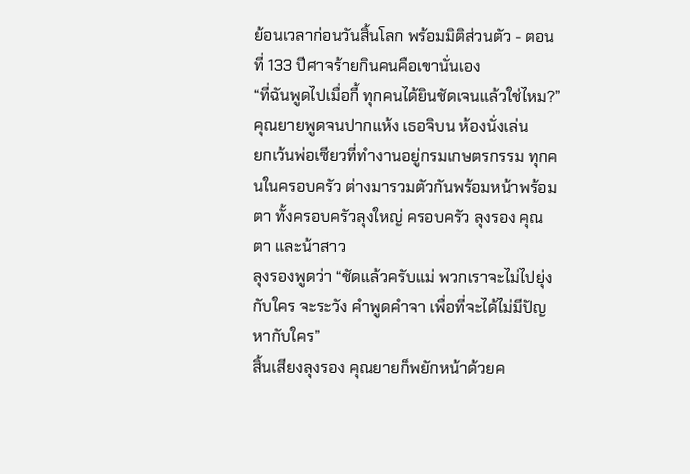ย้อนเวลาก่อนวันสิ้นโลก พร้อมมิติส่วนตัว - ตอนที่ 133 ปีศาจร้ายกินคนคือเขานั่นเอง
“ที่ฉันพูดไปเมื่อกี้ ทุกคนได้ยินชัดเจนแล้วใช่ไหม?”
คุณยายพูดจนปากแห้ง เธอจิบน ห้องนั่งเล่น
ยกเว้นพ่อเซียวที่ทำงานอยู่กรมเกษตรกรรม ทุกคนในครอบครัว ต่างมารวมตัวกันพร้อมหน้าพร้อมตา ทั้งครอบครัวลุงใหญ่ ครอบครัว ลุงรอง คุณตา และน้าสาว
ลุงรองพูดว่า “ชัดแล้วครับแม่ พวกเราจะไม่ไปยุ่งกับใคร จะระวัง คำพูดคำจา เพื่อที่จะได้ไม่มีปัญหากับใคร”
สิ้นเสียงลุงรอง คุณยายก็พยักหน้าด้วยค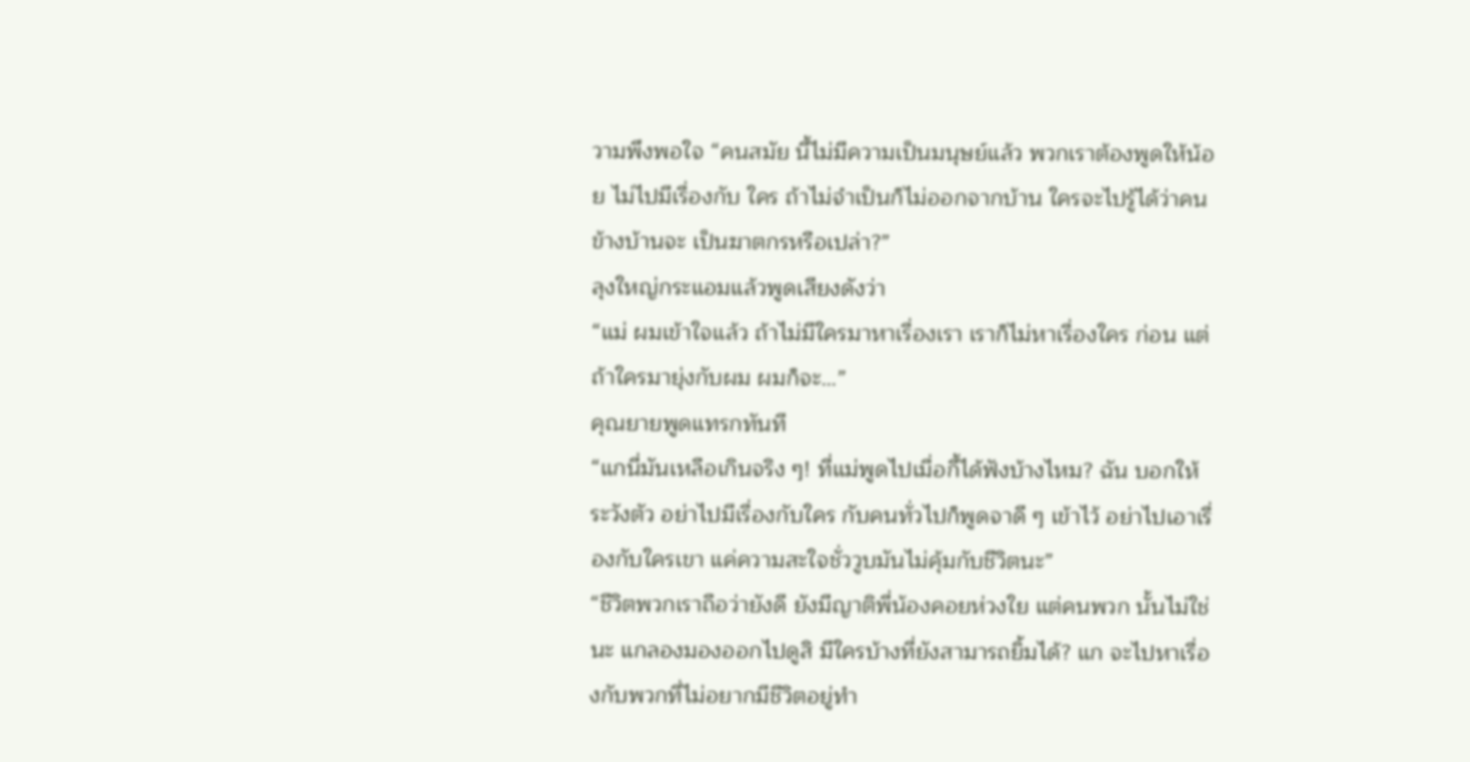วามพึงพอใจ “คนสมัย นี้ไม่มีความเป็นมนุษย์แล้ว พวกเราต้องพูดให้น้อย ไม่ไปมีเรื่องกับ ใคร ถ้าไม่จำเป็นก็ไม่ออกจากบ้าน ใครจะไปรู้ได้ว่าคนข้างบ้านจะ เป็นฆาตกรหรือเปล่า?”
ลุงใหญ่กระแอมแล้วพูดเสียงดังว่า
“แม่ ผมเข้าใจแล้ว ถ้าไม่มีใครมาหาเรื่องเรา เราก็ไม่หาเรื่องใคร ก่อน แต่ถ้าใครมายุ่งกับผม ผมก็จะ…”
คุณยายพูดแทรกทันที
“แกนี่มันเหลือเกินจริง ๆ! ที่แม่พูดไปเมื่อกี้ได้ฟังบ้างไหม? ฉัน บอกให้ระวังตัว อย่าไปมีเรื่องกับใคร กับคนทั่วไปก็พูดจาดี ๆ เข้าไว้ อย่าไปเอาเรื่องกับใครเขา แค่ความสะใจชั่ววูบมันไม่คุ้มกับชีวิตนะ”
“ชีวิตพวกเราถือว่ายังดี ยังมีญาติพี่น้องคอยห่วงใย แต่คนพวก นั้นไม่ใช่นะ แกลองมองออกไปดูสิ มีใครบ้างที่ยังสามารถยิ้มได้? แก จะไปหาเรื่องกับพวกที่ไม่อยากมีชีวิตอยู่ทำ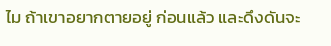ไม ถ้าเขาอยากตายอยู่ ก่อนแล้ว และดึงดันจะ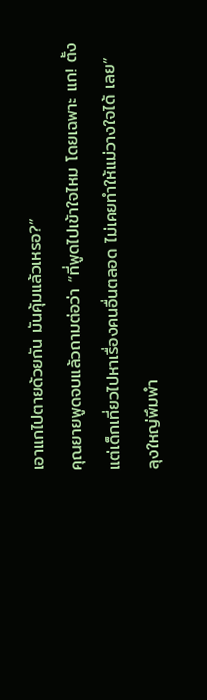เอาแกไปตายด้วยกัน มันคุ้มแล้วเหรอ?”
คุณยายพูดจบแล้วถามต่อว่า “ที่พูดไปเข้าใจไหม โดยเฉพาะ แก! ตั้งแต่เด็กเที่ยวไปหาเรื่องคนอื่นตลอด ไม่เคยทำให้แม่วางใจได้ เลย”
ลุงใหญ่พึมพำ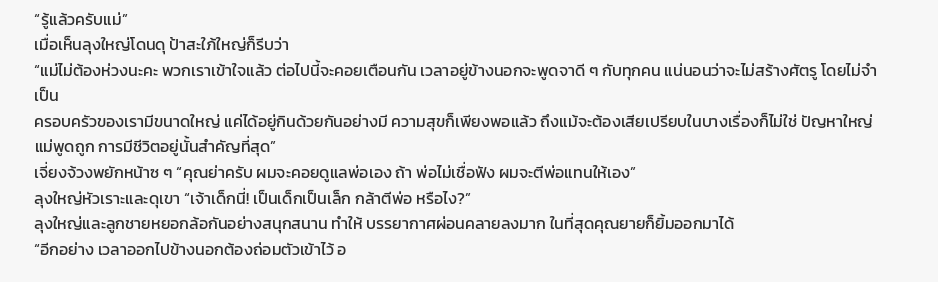“รู้แล้วครับแม่”
เมื่อเห็นลุงใหญ่โดนดุ ป้าสะใภ้ใหญ่ก็รีบว่า
“แม่ไม่ต้องห่วงนะคะ พวกเราเข้าใจแล้ว ต่อไปนี้จะคอยเตือนกัน เวลาอยู่ข้างนอกจะพูดจาดี ๆ กับทุกคน แน่นอนว่าจะไม่สร้างศัตรู โดยไม่จำเป็น
ครอบครัวของเรามีขนาดใหญ่ แค่ได้อยู่กินด้วยกันอย่างมี ความสุขก็เพียงพอแล้ว ถึงแม้จะต้องเสียเปรียบในบางเรื่องก็ไม่ใช่ ปัญหาใหญ่ แม่พูดถูก การมีชีวิตอยู่นั้นสำคัญที่สุด”
เจี่ยงจ้วงพยักหน้าซ ๆ “คุณย่าครับ ผมจะคอยดูแลพ่อเอง ถ้า พ่อไม่เชื่อฟัง ผมจะตีพ่อแทนให้เอง”
ลุงใหญ่หัวเราะและดุเขา “เจ้าเด็กนี่! เป็นเด็กเป็นเล็ก กล้าตีพ่อ หรือไง?”
ลุงใหญ่และลูกชายหยอกล้อกันอย่างสนุกสนาน ทำให้ บรรยากาศผ่อนคลายลงมาก ในที่สุดคุณยายก็ยิ้มออกมาได้
“อีกอย่าง เวลาออกไปข้างนอกต้องถ่อมตัวเข้าไว้ อ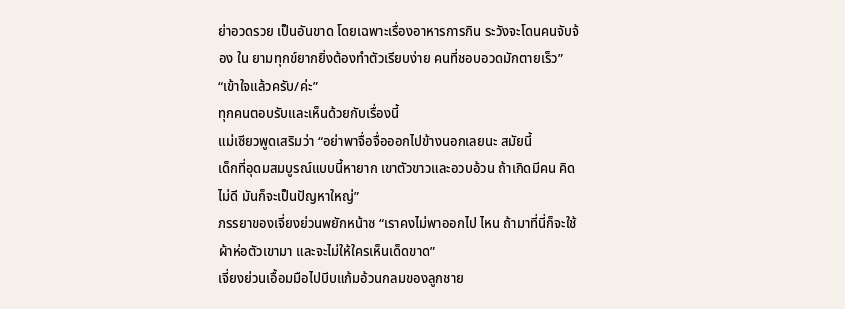ย่าอวดรวย เป็นอันขาด โดยเฉพาะเรื่องอาหารการกิน ระวังจะโดนคนจับจ้อง ใน ยามทุกข์ยากยิ่งต้องทำตัวเรียบง่าย คนที่ชอบอวดมักตายเร็ว”
“เข้าใจแล้วครับ/ค่ะ”
ทุกคนตอบรับและเห็นด้วยกับเรื่องนี้
แม่เซียวพูดเสริมว่า “อย่าพาจื่อจื่อออกไปข้างนอกเลยนะ สมัยนี้
เด็กที่อุดมสมบูรณ์แบบนี้หายาก เขาตัวขาวและอวบอ้วน ถ้าเกิดมีคน คิดไม่ดี มันก็จะเป็นปัญหาใหญ่”
ภรรยาของเจี่ยงย่วนพยักหน้าซ “เราคงไม่พาออกไป ไหน ถ้ามาที่นี่ก็จะใช้ผ้าห่อตัวเขามา และจะไม่ให้ใครเห็นเด็ดขาด”
เจี่ยงย่วนเอื้อมมือไปบีบแก้มอ้วนกลมของลูกชาย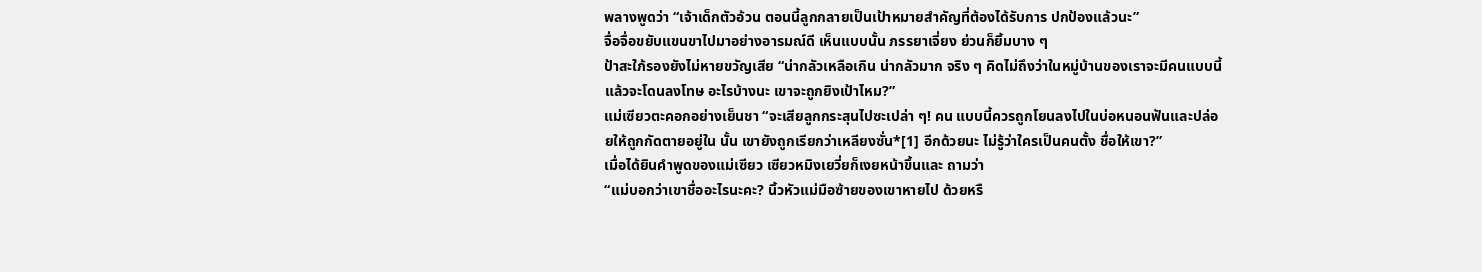พลางพูดว่า “เจ้าเด็กตัวอ้วน ตอนนี้ลูกกลายเป็นเป้าหมายสำคัญที่ต้องได้รับการ ปกป้องแล้วนะ”
จื่อจื่อขยับแขนขาไปมาอย่างอารมณ์ดี เห็นแบบนั้น ภรรยาเจี่ยง ย่วนก็ยิ้มบาง ๆ
ป้าสะใภ้รองยังไม่หายขวัญเสีย “น่ากลัวเหลือเกิน น่ากลัวมาก จริง ๆ คิดไม่ถึงว่าในหมู่บ้านของเราจะมีคนแบบนี้ แล้วจะโดนลงโทษ อะไรบ้างนะ เขาจะถูกยิงเป้าไหม?”
แม่เซียวตะคอกอย่างเย็นชา “จะเสียลูกกระสุนไปซะเปล่า ๆ! คน แบบนี้ควรถูกโยนลงไปในบ่อหนอนฟันและปล่อยให้ถูกกัดตายอยู่ใน นั้น เขายังถูกเรียกว่าเหลียงซั่น*[1] อีกด้วยนะ ไม่รู้ว่าใครเป็นคนตั้ง ชื่อให้เขา?”
เมื่อได้ยินคำพูดของแม่เซียว เซียวหมิงเยวี่ยก็เงยหน้าขึ้นและ ถามว่า
“แม่บอกว่าเขาชื่ออะไรนะคะ? นิ้วหัวแม่มือซ้ายของเขาหายไป ด้วยหรื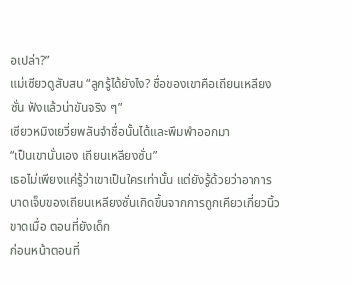อเปล่า?”
แม่เซียวดูสับสน “ลูกรู้ได้ยังไง? ชื่อของเขาคือเถียนเหลียงซั่น ฟังแล้วน่าขันจริง ๆ”
เซียวหมิงเยวี่ยพลันจำชื่อนั้นได้และพึมพำออกมา
“เป็นเขานั่นเอง เถียนเหลียงซั่น”
เธอไม่เพียงแค่รู้ว่าเขาเป็นใครเท่านั้น แต่ยังรู้ด้วยว่าอาการ บาดเจ็บของเถียนเหลียงซั่นเกิดขึ้นจากการถูกเคียวเกี่ยวนิ้วขาดเมื่อ ตอนที่ยังเด็ก
ก่อนหน้าตอนที่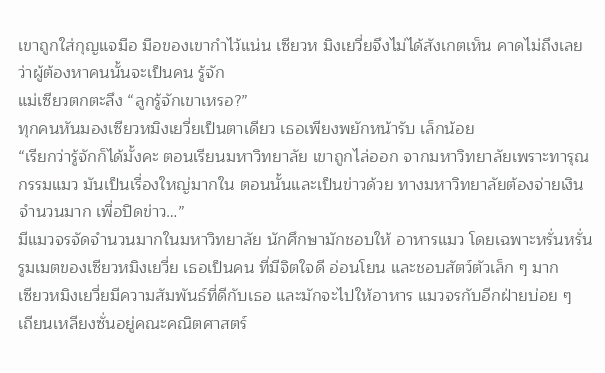เขาถูกใส่กุญแจมือ มือของเขากำไว้แน่น เซียวห มิงเยวี่ยจึงไม่ได้สังเกตเห็น คาดไม่ถึงเลยว่าผู้ต้องหาคนนั้นจะเป็นคน รู้จัก
แม่เซียวตกตะลึง “ลูกรู้จักเขาเหรอ?”
ทุกคนหันมองเซียวหมิงเยวี่ยเป็นตาเดียว เธอเพียงพยักหน้ารับ เล็กน้อย
“เรียกว่ารู้จักก็ได้มั้งคะ ตอนเรียนมหาวิทยาลัย เขาถูกไล่ออก จากมหาวิทยาลัยเพราะทารุณกรรมแมว มันเป็นเรื่องใหญ่มากใน ตอนนั้นและเป็นข่าวด้วย ทางมหาวิทยาลัยต้องจ่ายเงินจำนวนมาก เพื่อปิดข่าว…”
มีแมวจรจัดจำนวนมากในมหาวิทยาลัย นักศึกษามักชอบให้ อาหารแมว โดยเฉพาะหรั่นหรั่นรูมเมตของเซียวหมิงเยวี่ย เธอเป็นคน ที่มีจิตใจดี อ่อนโยน และชอบสัตว์ตัวเล็ก ๆ มาก
เซียวหมิงเยวี่ยมีความสัมพันธ์ที่ดีกับเธอ และมักจะไปให้อาหาร แมวจรกับอีกฝ่ายบ่อย ๆ
เถียนเหลียงซั่นอยู่คณะคณิตศาสตร์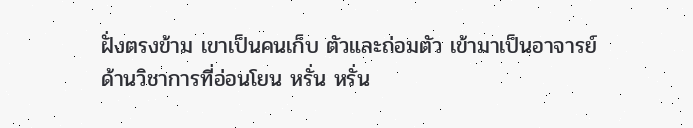ฝั่งตรงข้าม เขาเป็นคนเก็บ ตัวและถ่อมตัว เข้ามาเป็นอาจารย์ด้านวิชาการที่อ่อนโยน หรั่น หรั่น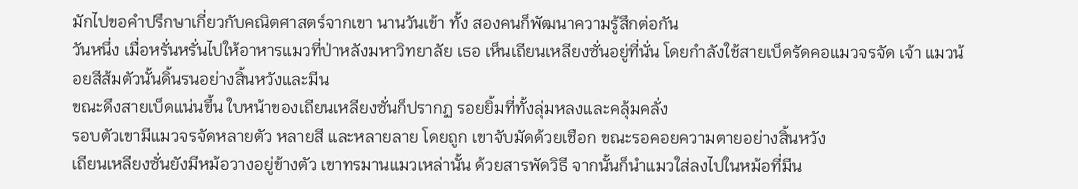มักไปขอคำปรึกษาเกี่ยวกับคณิตศาสตร์จากเขา นานวันเข้า ทั้ง สองคนก็พัฒนาความรู้สึกต่อกัน
วันหนึ่ง เมื่อหรั่นหรั่นไปให้อาหารแมวที่ป่าหลังมหาวิทยาลัย เธอ เห็นเถียนเหลียงซั่นอยู่ที่นั่น โดยกำลังใช้สายเบ็ดรัดคอแมวจรจัด เจ้า แมวน้อยสีส้มตัวนั้นดิ้นรนอย่างสิ้นหวังและมีน
ขณะดึงสายเบ็ดแน่นขึ้น ใบหน้าของเถียนเหลียงซั่นก็ปรากฏ รอยยิ้มที่ทั้งลุ่มหลงและคลุ้มคลั่ง
รอบตัวเขามีแมวจรจัดหลายตัว หลายสี และหลายลาย โดยถูก เขาจับมัดด้วยเชือก ขณะรอคอยความตายอย่างสิ้นหวัง
เถียนเหลียงซั่นยังมีหม้อวางอยู่ข้างตัว เขาทรมานแมวเหล่านั้น ด้วยสารพัดวิธี จากนั้นก็นำแมวใส่ลงไปในหม้อที่มีน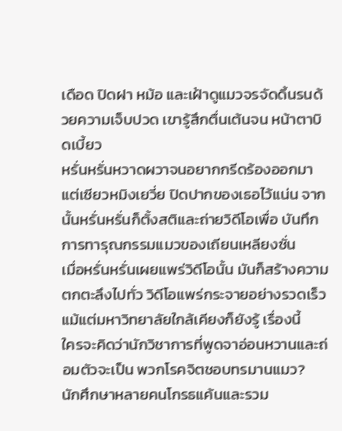เดือด ปิดฝา หม้อ และเฝ้าดูแมวจรจัดดิ้นรนด้วยความเจ็บปวด เขารู้สึกตื่นเต้นจน หน้าตาบิดเบี้ยว
หรั่นหรั่นหวาดผวาจนอยากกรีดร้องออกมา แต่เซียวหมิงเยวี่ย ปิดปากของเธอไว้แน่น จากนั้นหรั่นหรั่นก็ตั้งสติและถ่ายวิดีโอเพื่อ บันทึกการทารุณกรรมแมวของเถียนเหลียงซั่น
เมื่อหรั่นหรั่นเผยแพร่วิดีโอนั้น มันก็สร้างความตกตะลึงไปทั่ว วิดีโอแพร่กระจายอย่างรวดเร็ว แม้แต่มหาวิทยาลัยใกล้เคียงก็ยังรู้ เรื่องนี้
ใครจะคิดว่านักวิชาการที่พูดจาอ่อนหวานและถ่อมตัวจะเป็น พวกโรคจิตชอบทรมานแมว?
นักศึกษาหลายคนโกรธแค้นและรวม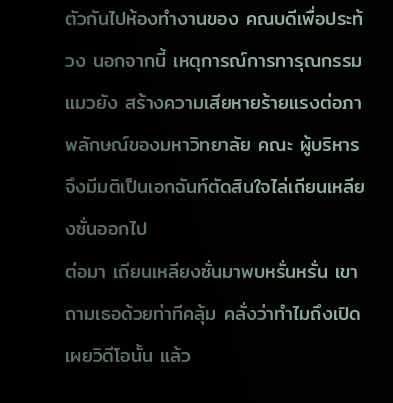ตัวกันไปห้องทำงานของ คณบดีเพื่อประท้วง นอกจากนี้ เหตุการณ์การทารุณกรรมแมวยัง สร้างความเสียหายร้ายแรงต่อภาพลักษณ์ของมหาวิทยาลัย คณะ ผู้บริหารจึงมีมติเป็นเอกฉันท์ตัดสินใจไล่เถียนเหลียงซั่นออกไป
ต่อมา เถียนเหลียงซั่นมาพบหรั่นหรั่น เขาถามเธอด้วยท่าทีคลุ้ม คลั่งว่าทำไมถึงเปิดเผยวิดีโอนั้น แล้ว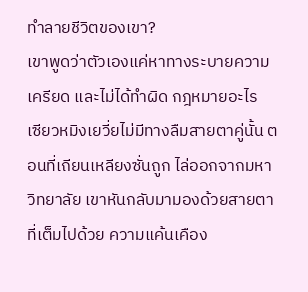ทำลายชีวิตของเขา?
เขาพูดว่าตัวเองแค่หาทางระบายความเครียด และไม่ได้ทำผิด กฎหมายอะไร
เซียวหมิงเยวี่ยไม่มีทางลืมสายตาคู่นั้น ตอนที่เถียนเหลียงซั่นถูก ไล่ออกจากมหาวิทยาลัย เขาหันกลับมามองด้วยสายตาที่เต็มไปด้วย ความแค้นเคือง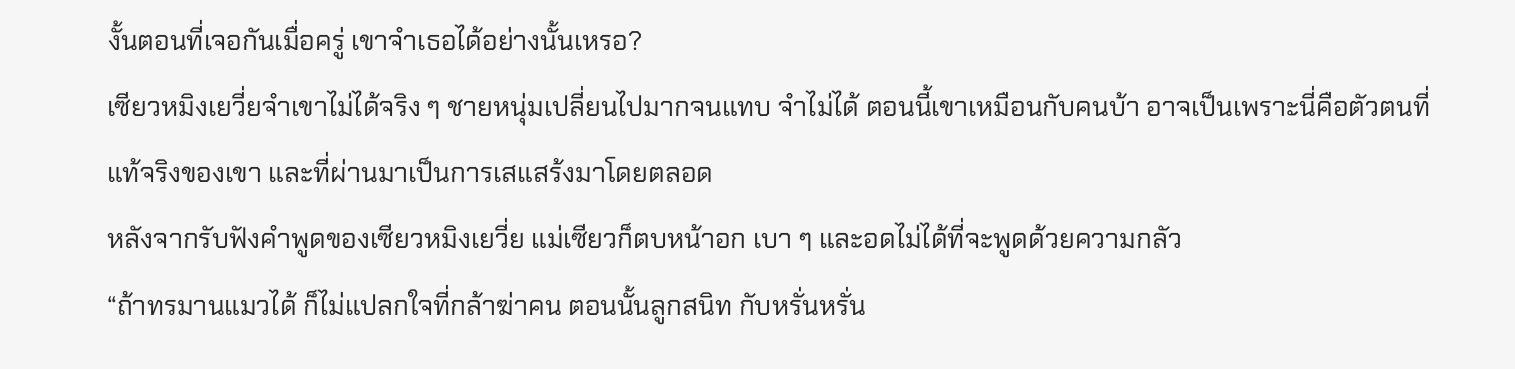งั้นตอนที่เจอกันเมื่อครู่ เขาจำเธอได้อย่างนั้นเหรอ?
เซียวหมิงเยวี่ยจำเขาไม่ได้จริง ๆ ชายหนุ่มเปลี่ยนไปมากจนแทบ จำไม่ได้ ตอนนี้เขาเหมือนกับคนบ้า อาจเป็นเพราะนี่คือตัวตนที่
แท้จริงของเขา และที่ผ่านมาเป็นการเสแสร้งมาโดยตลอด
หลังจากรับฟังคำพูดของเซียวหมิงเยวี่ย แม่เซียวก็ตบหน้าอก เบา ๆ และอดไม่ได้ที่จะพูดด้วยความกลัว
“ถ้าทรมานแมวได้ ก็ไม่แปลกใจที่กล้าฆ่าคน ตอนนั้นลูกสนิท กับหรั่นหรั่น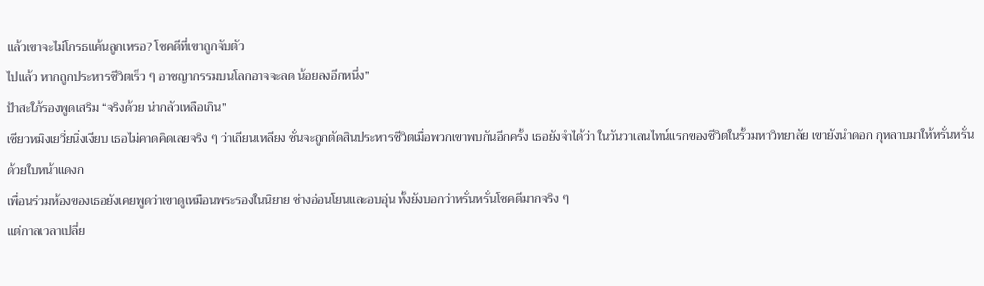แล้วเขาจะไม่โกรธแค้นลูกเหรอ? โชคดีที่เขาถูกจับตัว
ไปแล้ว หากถูกประหารชีวิตเร็ว ๆ อาชญากรรมบนโลกอาจจะลด น้อยลงอีกหนึ่ง”
ป้าสะใภ้รองพูดเสริม “จริงด้วย น่ากลัวเหลือเกิน”
เซียวหมิงเยวี่ยนิ่งเงียบ เธอไม่คาดคิดเลยจริง ๆ ว่าเถียนเหลียง ซั่นจะถูกตัดสินประหารชีวิตเมื่อพวกเขาพบกันอีกครั้ง เธอยังจำได้ว่า ในวันวาเลนไทน์แรกของชีวิตในรั้วมหาวิทยาลัย เขายังนำดอก กุหลาบมาให้หรั่นหรั่นด้วยใบหน้าแดงก
เพื่อนร่วมห้องของเธอยังเคยพูดว่าเขาดูเหมือนพระรองในนิยาย ช่างอ่อนโยนและอบอุ่น ทั้งยังบอกว่าหรั่นหรั่นโชคดีมากจริง ๆ
แต่กาลเวลาเปลี่ย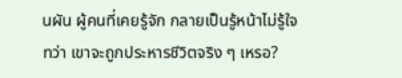นผัน ผู้คนที่เคยรู้จัก กลายเป็นรู้หน้าไม่รู้ใจ
ทว่า เขาจะถูกประหารชีวิตจริง ๆ เหรอ?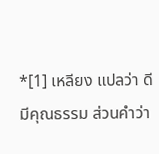*[1] เหลียง แปลว่า ดี มีคุณธรรม ส่วนคำว่า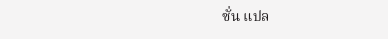ซั่น แปล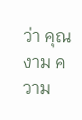ว่า คุณงาม ความ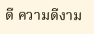ดี ความดีงาม